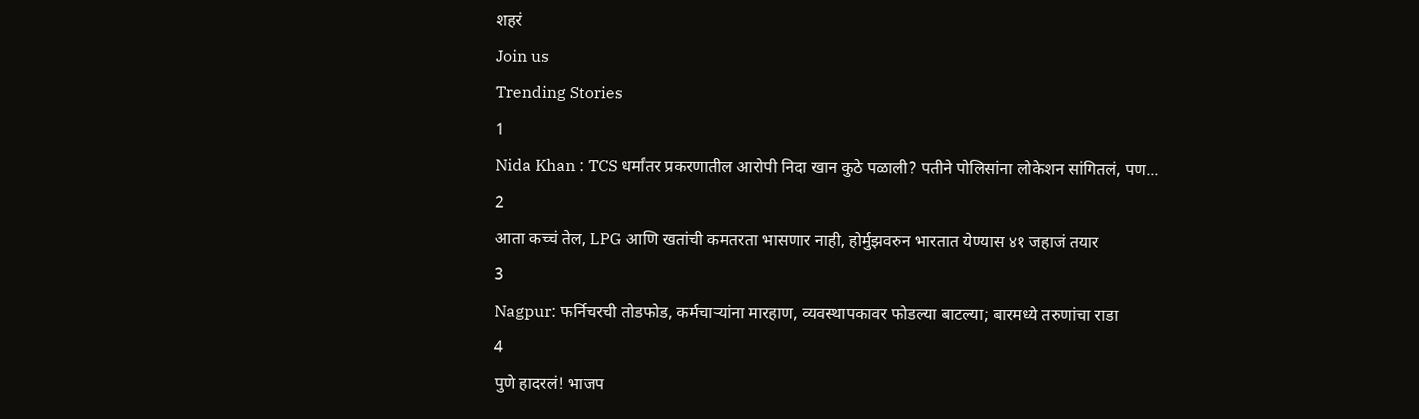शहरं
Join us
Trending Stories
1
Nida Khan : TCS धर्मांतर प्रकरणातील आरोपी निदा खान कुठे पळाली? पतीने पोलिसांना लोकेशन सांगितलं, पण...
2
आता कच्चं तेल, LPG आणि खतांची कमतरता भासणार नाही, होर्मुझवरुन भारतात येण्यास ४१ जहाजं तयार
3
Nagpur: फर्निचरची तोडफोड, कर्मचाऱ्यांना मारहाण, व्यवस्थापकावर फोडल्या बाटल्या; बारमध्ये तरुणांचा राडा
4
पुणे हादरलं! भाजप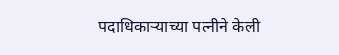पदाधिकाऱ्याच्या पत्नीने केली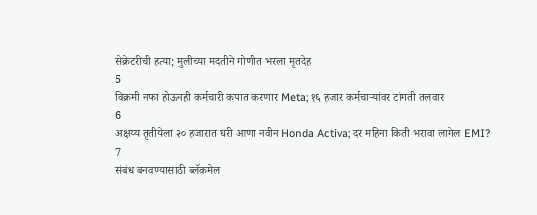सेक्रेटरीची हत्या; मुलीच्या मदतीने गोणीत भरला मृतदेह
5
विक्रमी नफा होऊनही कर्मचारी कपात करणार Meta; १६ हजार कर्मचाऱ्यांवर टांगती तलवार
6
अक्षय्य तृतीयेला २० हजारात घरी आणा नवीन Honda Activa; दर महिना किती भरावा लागेल EMI?
7
संबंध बनवण्यासाठी ब्लॅकमेल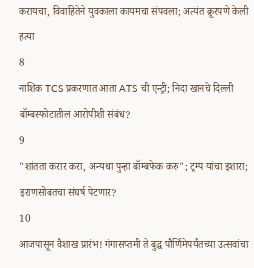करायचा, विवाहितेने युवकाला कायमचा संपवला; अत्यंत क्रूरपणे केली हत्या
8
नाशिक TCS प्रकरणात आता ATS ची एन्ट्री; निदा खानचे दिल्ली बॉम्बस्फोटातील आरोपीशी संबंध?
9
"शांतता करार करा, अन्यथा पुन्हा बॉम्बफेक करु"; ट्रम्प यांचा इशारा; इराणसोबतचा संघर्ष पेटणार?
10
आजपासून वैशाख प्रारंभ! गंगासप्तमी ते बुद्ध पौर्णिमेपर्यंतच्या उत्सवांचा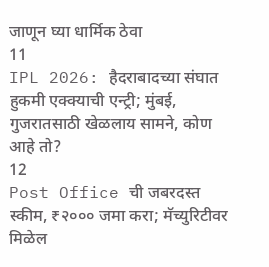जाणून घ्या धार्मिक ठेवा
11
IPL 2026: हैदराबादच्या संघात हुकमी एक्क्याची एन्ट्री; मुंबई, गुजरातसाठी खेळलाय सामने, कोण आहे तो?
12
Post Office ची जबरदस्त स्कीम, ₹२००० जमा करा; मॅच्युरिटीवर मिळेल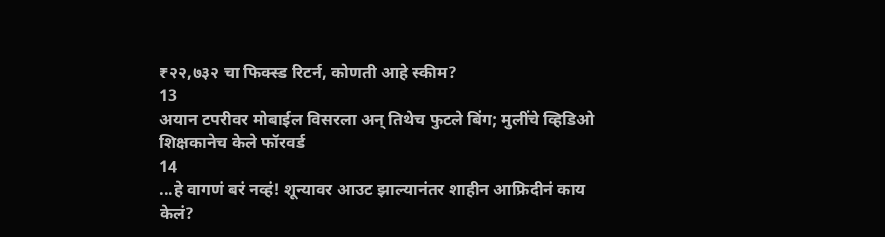₹२२,७३२ चा फिक्स्ड रिटर्न, कोणती आहे स्कीम?
13
अयान टपरीवर मोबाईल विसरला अन् तिथेच फुटले बिंग; मुलींचे व्हिडिओ शिक्षकानेच केले फॉरवर्ड
14
...हे वागणं बरं नव्हं! शून्यावर आउट झाल्यानंतर शाहीन आफ्रिदीनं काय केलं?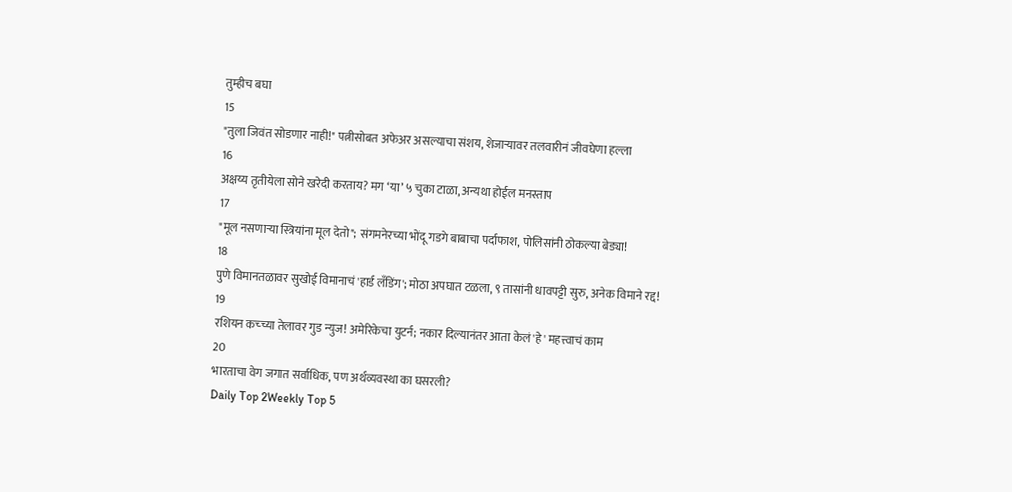तुम्हीच बघा
15
"तुला जिवंत सोडणार नाही!" पत्नीसोबत अफेअर असल्याचा संशय, शेजाऱ्यावर तलवारीनं जीवघेणा हल्ला
16
अक्षय्य तृतीयेला सोने खरेदी करताय? मग ‘या’ ५ चुका टाळा, अन्यथा होईल मनस्ताप
17
"मूल नसणाऱ्या स्त्रियांना मूल देतो"; संगमनेरच्या भोंदू गडगे बाबाचा पर्दाफाश, पोलिसांनी ठोकल्या बेड्या!
18
पुणे विमानतळावर सुखोई विमानाचं 'हार्ड लँडिंग'; मोठा अपघात टळला, ९ तासांनी धावपट्टी सुरु, अनेक विमाने रद्द!
19
रशियन कच्च्या तेलावर गुड न्युज! अमेरिकेचा युटर्न; नकार दिल्यानंतर आता केलं 'हे' महत्त्वाचं काम
20
भारताचा वेग जगात सर्वाधिक, पण अर्थव्यवस्था का घसरली?
Daily Top 2Weekly Top 5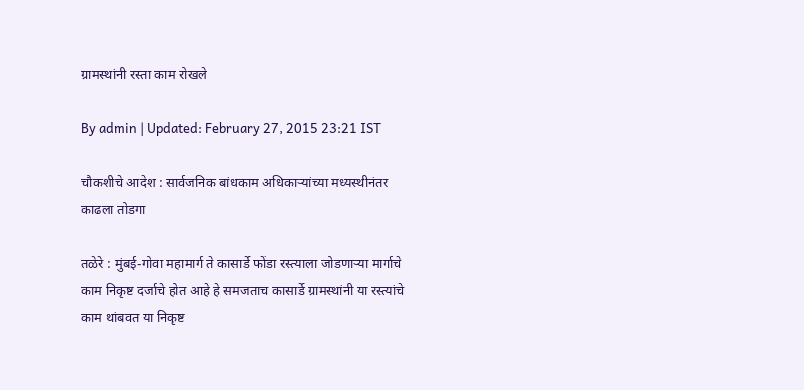ग्रामस्थांनी रस्ता काम रोखले

By admin | Updated: February 27, 2015 23:21 IST

चौकशीचे आदेश : सार्वजनिक बांधकाम अधिकाऱ्यांच्या मध्यस्थीनंतर काढला तोडगा

तळेरे : मुंबई-गोवा महामार्ग ते कासार्डे फोंडा रस्त्याला जोडणाऱ्या मार्गाचे काम निकृष्ट दर्जाचे होत आहे हे समजताच कासार्डे ग्रामस्थांनी या रस्त्यांचे काम थांबवत या निकृष्ट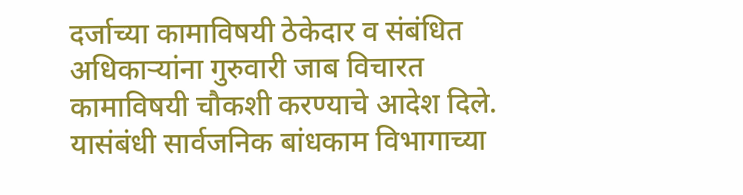दर्जाच्या कामाविषयी ठेकेदार व संबंधित अधिकाऱ्यांना गुरुवारी जाब विचारत कामाविषयी चौकशी करण्याचे आदेश दिले. यासंबंधी सार्वजनिक बांधकाम विभागाच्या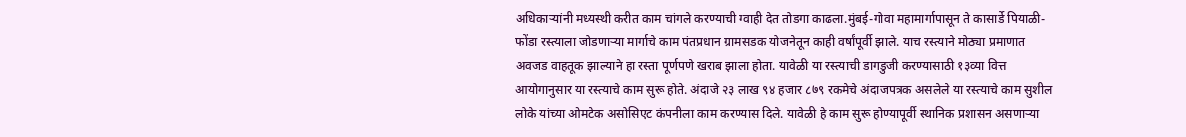अधिकाऱ्यांनी मध्यस्थी करीत काम चांगले करण्याची ग्वाही देत तोडगा काढला.मुंबई-गोवा महामार्गापासून ते कासार्डे पियाळी- फोंडा रस्त्याला जोडणाऱ्या मार्गाचे काम पंतप्रधान ग्रामसडक योजनेतून काही वर्षांपूर्वी झाले. याच रस्त्याने मोठ्या प्रमाणात अवजड वाहतूक झाल्याने हा रस्ता पूर्णपणे खराब झाला होता. यावेळी या रस्त्याची डागडुजी करण्यासाठी १३व्या वित्त आयोगानुसार या रस्त्याचे काम सुरू होते. अंदाजे २३ लाख ९४ हजार ८७९ रकमेचे अंदाजपत्रक असलेले या रस्त्याचे काम सुशील लोके यांच्या ओमटेक असोसिएट कंपनीला काम करण्यास दिले. यावेळी हे काम सुरू होण्यापूर्वी स्थानिक प्रशासन असणाऱ्या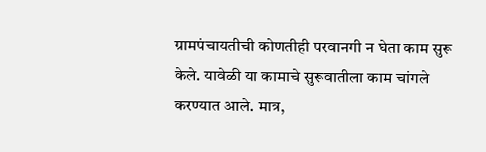ग्रामपंचायतीची कोणतीही परवानगी न घेता काम सुरू केले. यावेळी या कामाचे सुरूवातीला काम चांगले करण्यात आले. मात्र,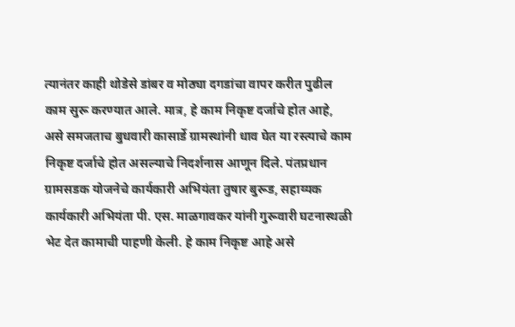त्यानंतर काही थोडेसे डांबर व मोठ्या दगडांचा वापर करीत पुढील काम सुरू करण्यात आले. मात्र, हे काम निकृष्ट दर्जाचे होत आहे, असे समजताच बुधवारी कासार्डे ग्रामस्थांनी धाव घेत या रस्त्याचे काम निकृष्ट दर्जाचे होत असल्याचे निदर्शनास आणून दिले. पंतप्रधान ग्रामसडक योजनेचे कार्यकारी अभियंता तुषार बुरूड, सहाय्यक कार्यकारी अभियंता पी. एस. माळगावकर यांनी गुरूवारी घटनास्थळी भेट देत कामाची पाहणी केली. हे काम निकृष्ट आहे असे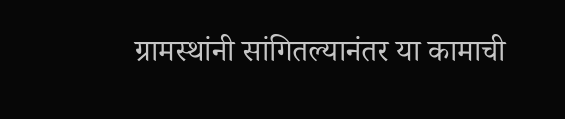ग्रामस्थांनी सांगितल्यानंतर या कामाची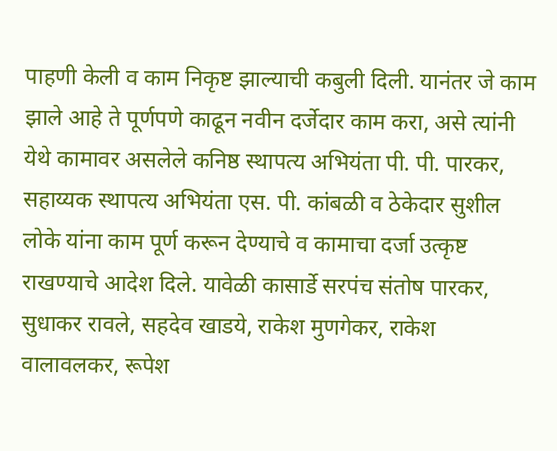पाहणी केली व काम निकृष्ट झाल्याची कबुली दिली. यानंतर जे काम झाले आहे ते पूर्णपणे काढून नवीन दर्जेदार काम करा, असे त्यांनी येथे कामावर असलेले कनिष्ठ स्थापत्य अभियंता पी. पी. पारकर, सहाय्यक स्थापत्य अभियंता एस. पी. कांबळी व ठेकेदार सुशील लोके यांना काम पूर्ण करून देण्याचे व कामाचा दर्जा उत्कृष्ट राखण्याचे आदेश दिले. यावेळी कासार्डे सरपंच संतोष पारकर, सुधाकर रावले, सहदेव खाडये, राकेश मुणगेकर, राकेश वालावलकर, रूपेश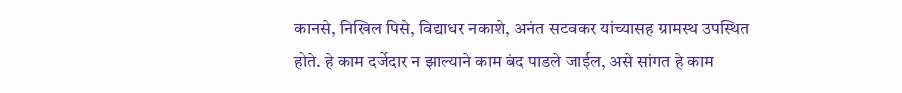कानसे, निखिल पिसे, विद्याधर नकाशे, अनंत सटवकर यांच्यासह ग्रामस्थ उपस्थित होते. हे काम दर्जेदार न झाल्याने काम बंद पाडले जाईल, असे सांगत हे काम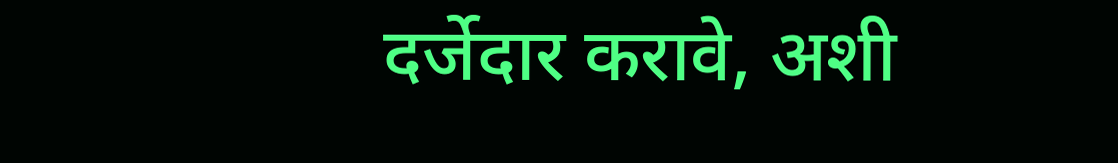दर्जेदार करावे, अशी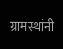ग्रामस्थांनी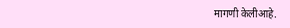मागणी केलीआहे.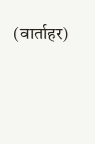(वार्ताहर)